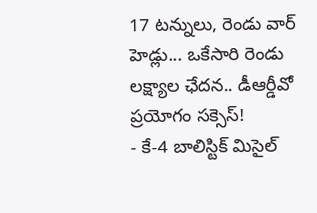17 టన్నులు, రెండు వార్ హెడ్లు... ఒకేసారి రెండు లక్ష్యాల ఛేదన.. డీఆర్డీవో ప్రయోగం సక్సెస్!
- కే-4 బాలిస్టిక్ మిసైల్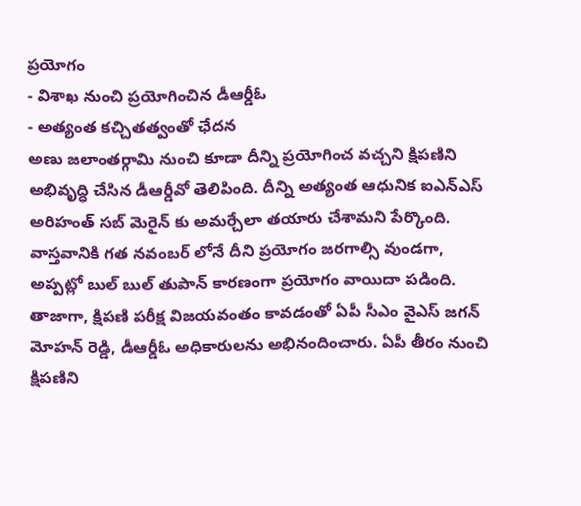ప్రయోగం
- విశాఖ నుంచి ప్రయోగించిన డీఆర్డీఓ
- అత్యంత కచ్చితత్వంతో ఛేదన
అణు జలాంతర్గామి నుంచి కూడా దీన్ని ప్రయోగించ వచ్చని క్షిపణిని అభివృద్ధి చేసిన డీఆర్డీవో తెలిపింది. దీన్ని అత్యంత ఆధునిక ఐఎన్ఎస్ అరిహంత్ సబ్ మెరైన్ కు అమర్చేలా తయారు చేశామని పేర్కొంది. వాస్తవానికి గత నవంబర్ లోనే దీని ప్రయోగం జరగాల్సి వుండగా, అప్పట్లో బుల్ బుల్ తుపాన్ కారణంగా ప్రయోగం వాయిదా పడింది.
తాజాగా, క్షిపణి పరీక్ష విజయవంతం కావడంతో ఏపీ సీఎం వైఎస్ జగన్ మోహన్ రెడ్డి, డీఆర్డీఓ అధికారులను అభినందించారు. ఏపీ తీరం నుంచి క్షిపణిని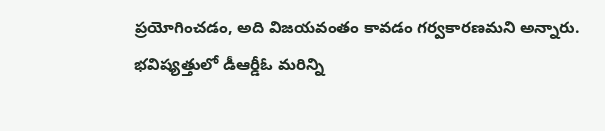ప్రయోగించడం, అది విజయవంతం కావడం గర్వకారణమని అన్నారు. భవిష్యత్తులో డీఆర్డీఓ మరిన్ని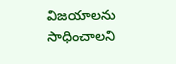విజయాలను సాధించాలని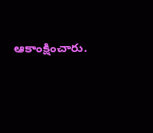ఆకాంక్షించారు.